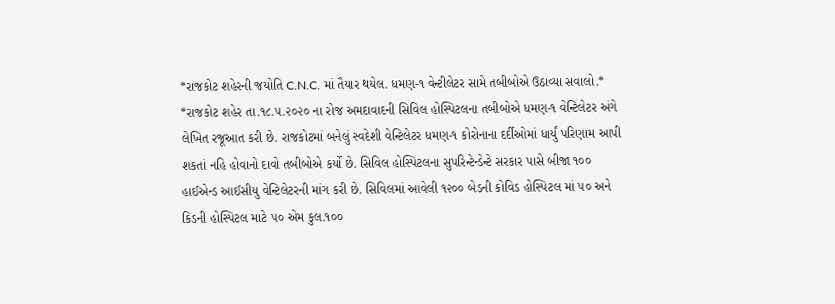*રાજકોટ શહેરની જયોતિ C.N.C. માં તૈયાર થયેલ. ધમણ-૧ વેન્ટીલેટર સામે તબીબોએ ઉઠાવ્યા સવાલો.*
*રાજકોટ શહેર તા.૧૮.૫.૨૦૨૦ ના રોજ અમદાવાદની સિવિલ હોસ્પિટલના તબીબોએ ધમણ-૧ વેન્ટિલેટર અંગે લેખિત રજૂઆત કરી છે. રાજકોટમાં બનેલું સ્વદેશી વેન્ટિલેટર ધમણ-૧ કોરોનાના દર્દીઓમાં ધાર્યું પરિણામ આપી શકતાં નહિ હોવાનો દાવો તબીબોએ કર્યો છે. સિવિલ હોસ્પિટલના સુપરિન્ટેન્ડેન્ટે સરકાર પાસે બીજા ૧૦૦ હાઈએન્ડ આઈસીયુ વેન્ટિલેટરની માંગ કરી છે. સિવિલમાં આવેલી ૧૨૦૦ બેડની કોવિડ હોસ્પિટલ માં ૫૦ અને કિડની હોસ્પિટલ માટે ૫૦ એમ કુલ.૧૦૦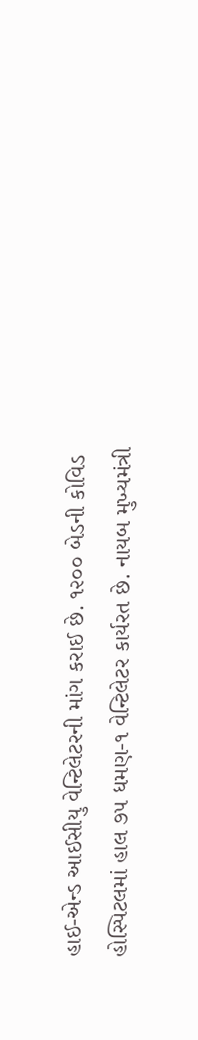હાઈ-એન્ડ આઈસીયુ વેન્ટિલેટરની માંગ કરાઈ છે. ૧૨૦૦ બેડની કોવિડ હોસ્પિટલમાં હાલ ૭૫ ધમણ-૧ વેન્ટિલેટર કાર્યરત છે. નાયબ મુખ્યમંત્રી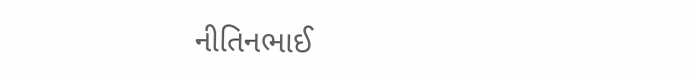નીતિનભાઈ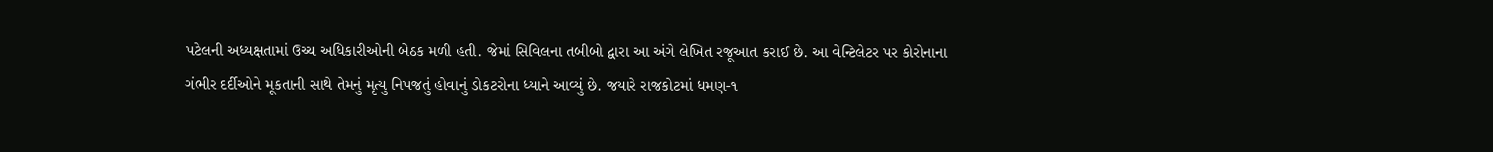પટેલની અધ્યક્ષતામાં ઉચ્ચ અધિકારીઓની બેઠક મળી હતી. જેમાં સિવિલના તબીબો દ્વારા આ અંગે લેખિત રજૂઆત કરાઈ છે. આ વેન્ટિલેટર પર કોરોનાના ગંભીર દર્દીઓને મૂકતાની સાથે તેમનું મૃત્યુ નિપજતું હોવાનું ડોકટરોના ધ્યાને આવ્યું છે. જયારે રાજકોટમાં ધમણ-૧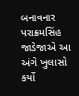બનાવનાર પરાક્રમસિંહ જાડેજાએ આ અંગે ખુલાસો કર્યો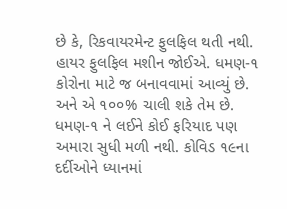છે કે, રિકવાયરમેન્ટ ફુલફિલ થતી નથી. હાયર ફુલફિલ મશીન જોઈએ. ધમણ-૧ કોરોના માટે જ બનાવવામાં આવ્યું છે. અને એ ૧૦૦% ચાલી શકે તેમ છે. ધમણ-૧ ને લઈને કોઈ ફરિયાદ પણ અમારા સુધી મળી નથી. કોવિડ ૧૯ના દર્દીઓને ધ્યાનમાં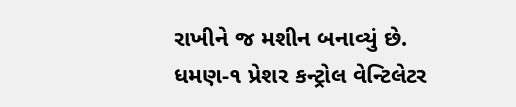રાખીને જ મશીન બનાવ્યું છે. ધમણ-૧ પ્રેશર કન્ટ્રોલ વેન્ટિલેટર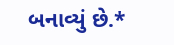બનાવ્યું છે.*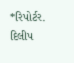*રિપોર્ટર. દિલીપ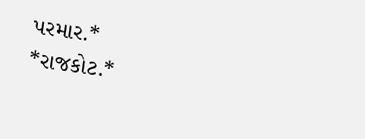પરમાર.*
*રાજકોટ.*